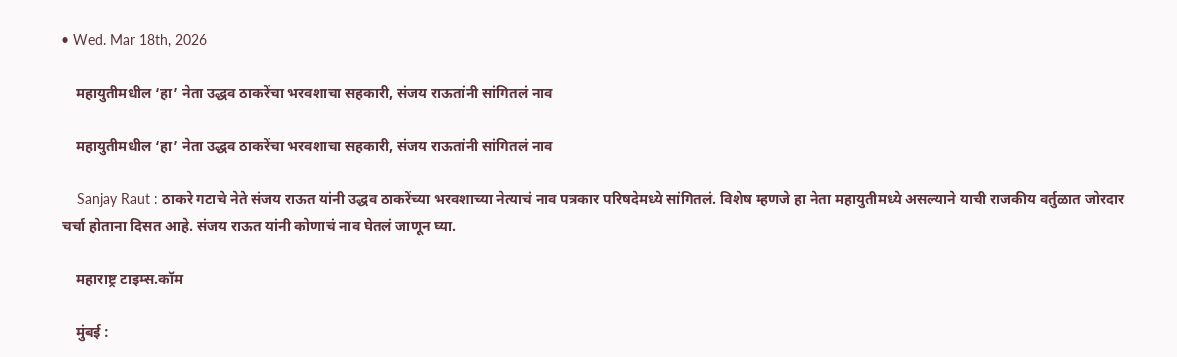• Wed. Mar 18th, 2026

    महायुतीमधील ‘हा’ नेता उद्धव ठाकरेंचा भरवशाचा सहकारी, संजय राऊतांनी सांगितलं नाव

    महायुतीमधील ‘हा’ नेता उद्धव ठाकरेंचा भरवशाचा सहकारी, संजय राऊतांनी सांगितलं नाव

    Sanjay Raut : ठाकरे गटाचे नेते संजय राऊत यांनी उद्धव ठाकरेंच्या भरवशाच्या नेत्याचं नाव पत्रकार परिषदेमध्ये सांगितलं. विशेष म्हणजे हा नेता महायुतीमध्ये असल्याने याची राजकीय वर्तुळात जोरदार चर्चा होताना दिसत आहे. संजय राऊत यांनी कोणाचं नाव घेतलं जाणून घ्या.

    महाराष्ट्र टाइम्स.कॉम

    मुंबई :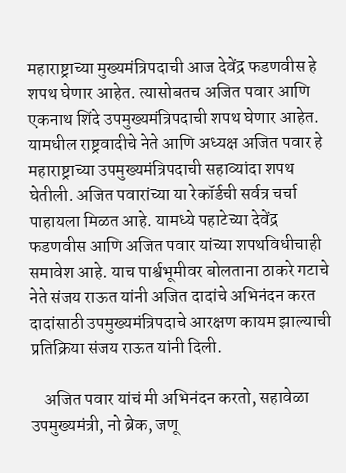महाराष्ट्राच्या मुख्यमंत्रिपदाची आज देवेंद्र फडणवीस हे शपथ घेणार आहेत. त्यासोबतच अजित पवार आणि एकनाथ शिंदे उपमुख्यमंत्रिपदाची शपथ घेणार आहेत. यामधील राष्ट्रवादीचे नेते आणि अध्यक्ष अजित पवार हे महाराष्ट्राच्या उपमुख्यमंत्रिपदाची सहाव्यांदा शपथ घेतीली. अजित पवारांच्या या रेकॉर्डची सर्वत्र चर्चा पाहायला मिळत आहे. यामध्ये पहाटेच्या देवेंद्र फडणवीस आणि अजित पवार यांच्या शपथविधीचाही समावेश आहे. याच पार्श्वभूमीवर बोलताना ठाकरे गटाचे नेते संजय राऊत यांनी अजित दादांचे अभिनंदन करत दादांसाठी उपमुख्यमंत्रिपदाचे आरक्षण कायम झाल्याची प्रतिक्रिया संजय राऊत यांनी दिली.

    अजित पवार यांचं मी अभिनंदन करतो, सहावेळा उपमुख्यमंत्री, नो ब्रेक, जणू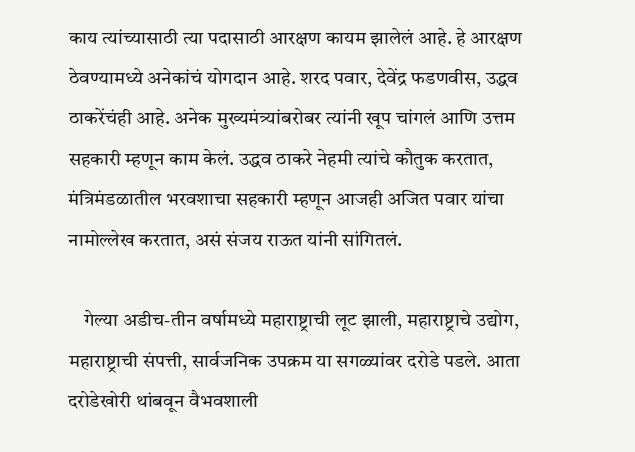काय त्यांच्यासाठी त्या पदासाठी आरक्षण कायम झालेलं आहे. हे आरक्षण ठेवण्यामध्ये अनेकांचं योगदान आहे. शरद पवार, देवेंद्र फडणवीस, उद्धव ठाकरेंचंही आहे. अनेक मुख्यमंत्र्यांबरोबर त्यांनी खूप चांगलं आणि उत्तम सहकारी म्हणून काम केलं. उद्धव ठाकरे नेहमी त्यांचे कौतुक करतात, मंत्रिमंडळातील भरवशाचा सहकारी म्हणून आजही अजित पवार यांचा नामोल्लेख करतात, असं संजय राऊत यांनी सांगितलं.

    गेल्या अडीच-तीन वर्षामध्ये महाराष्ट्राची लूट झाली, महाराष्ट्राचे उद्योग, महाराष्ट्राची संपत्ती, सार्वजनिक उपक्रम या सगळ्यांवर दरोडे पडले. आता दरोडेखोरी थांबवून वैभवशाली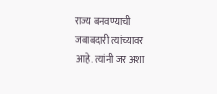राज्य बनवण्याची जबाबदारी त्यांच्यावर आहे. त्यांनी जर अशा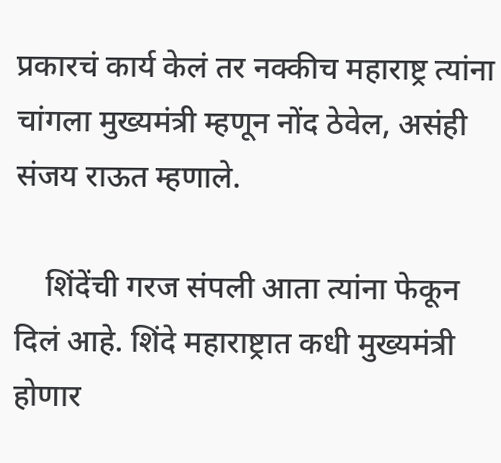प्रकारचं कार्य केलं तर नक्कीच महाराष्ट्र त्यांना चांगला मुख्यमंत्री म्हणून नोंद ठेवेल, असंही संजय राऊत म्हणाले.

    शिंदेंची गरज संपली आता त्यांना फेकून दिलं आहे. शिंदे महाराष्ट्रात कधी मुख्यमंत्री होणार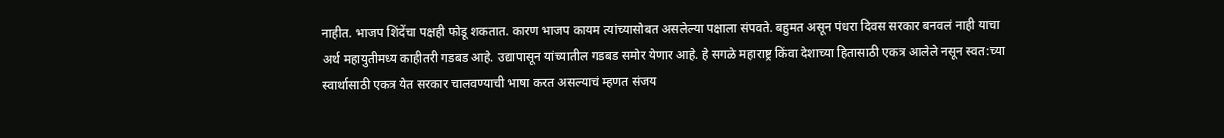नाहीत. भाजप शिंदेंचा पक्षही फोडू शकतात. कारण भाजप कायम त्यांच्यासोबत असलेल्या पक्षाला संपवते. बहुमत असून पंधरा दिवस सरकार बनवलं नाही याचा अर्थ महायुतीमध्य काहीतरी गडबड आहे. उद्यापासून यांच्यातील गडबड समोर येणार आहे. हे सगळे महाराष्ट्र किंवा देशाच्या हितासाठी एकत्र आलेले नसून स्वत:च्या स्वार्थासाठी एकत्र येत सरकार चालवण्याची भाषा करत असल्याचं म्हणत संजय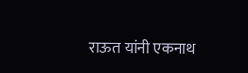राऊत यांनी एकनाथ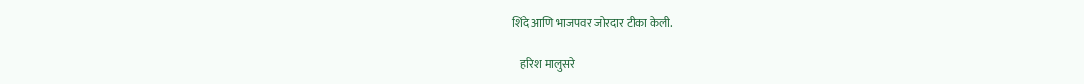शिंदे आणि भाजपवर जोरदार टीका केली.

    हरिश मालुसरे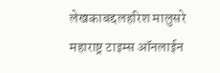लेखकाबद्दलहरिश मालुसरे महाराष्ट्र टाइम्स ऑनलाईन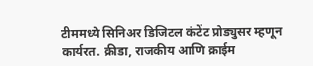टीममध्ये सिनिअर डिजिटल कंटेंट प्रोड्युसर म्हणून कार्यरत. क्रीडा, राजकीय आणि क्राईम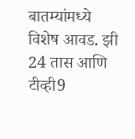बातम्यांमध्ये विशेष आवड. झी 24 तास आणि टीव्ही9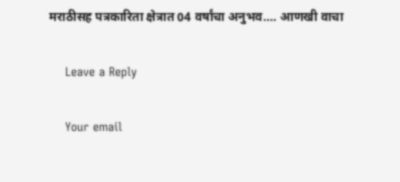मराठीसह पत्रकारिता क्षेत्रात 04 वर्षांचा अनुभव…. आणखी वाचा

    Leave a Reply

    Your email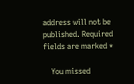address will not be published. Required fields are marked *

    You missed